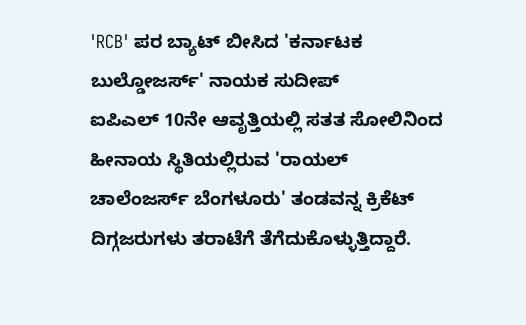'RCB' ಪರ ಬ್ಯಾಟ್ ಬೀಸಿದ 'ಕರ್ನಾಟಕ ಬುಲ್ಡೋಜರ್ಸ್' ನಾಯಕ ಸುದೀಪ್
ಐಪಿಎಲ್ 10ನೇ ಆವೃತ್ತಿಯಲ್ಲಿ ಸತತ ಸೋಲಿನಿಂದ ಹೀನಾಯ ಸ್ಥಿತಿಯಲ್ಲಿರುವ 'ರಾಯಲ್ ಚಾಲೆಂಜರ್ಸ್ ಬೆಂಗಳೂರು' ತಂಡವನ್ನ ಕ್ರಿಕೆಟ್ ದಿಗ್ಗಜರುಗಳು ತರಾಟೆಗೆ ತೆಗೆದುಕೊಳ್ಳುತ್ತಿದ್ದಾರೆ.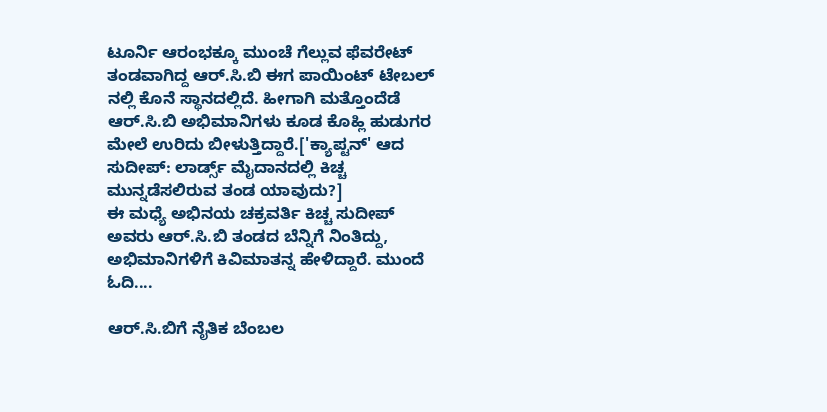ಟೂರ್ನಿ ಆರಂಭಕ್ಕೂ ಮುಂಚೆ ಗೆಲ್ಲುವ ಫೆವರೇಟ್ ತಂಡವಾಗಿದ್ದ ಆರ್.ಸಿ.ಬಿ ಈಗ ಪಾಯಿಂಟ್ ಟೇಬಲ್ ನಲ್ಲಿ ಕೊನೆ ಸ್ಥಾನದಲ್ಲಿದೆ. ಹೀಗಾಗಿ ಮತ್ತೊಂದೆಡೆ ಆರ್.ಸಿ.ಬಿ ಅಭಿಮಾನಿಗಳು ಕೂಡ ಕೊಹ್ಲಿ ಹುಡುಗರ ಮೇಲೆ ಉರಿದು ಬೀಳುತ್ತಿದ್ದಾರೆ.['ಕ್ಯಾಪ್ಟನ್' ಆದ ಸುದೀಪ್: ಲಾರ್ಡ್ಸ್ ಮೈದಾನದಲ್ಲಿ ಕಿಚ್ಚ ಮುನ್ನಡೆಸಲಿರುವ ತಂಡ ಯಾವುದು?]
ಈ ಮಧ್ಯೆ ಅಭಿನಯ ಚಕ್ರವರ್ತಿ ಕಿಚ್ಚ ಸುದೀಪ್ ಅವರು ಆರ್.ಸಿ.ಬಿ ತಂಡದ ಬೆನ್ನಿಗೆ ನಿಂತಿದ್ದು, ಅಭಿಮಾನಿಗಳಿಗೆ ಕಿವಿಮಾತನ್ನ ಹೇಳಿದ್ದಾರೆ. ಮುಂದೆ ಓದಿ....

ಆರ್.ಸಿ.ಬಿಗೆ ನೈತಿಕ ಬೆಂಬಲ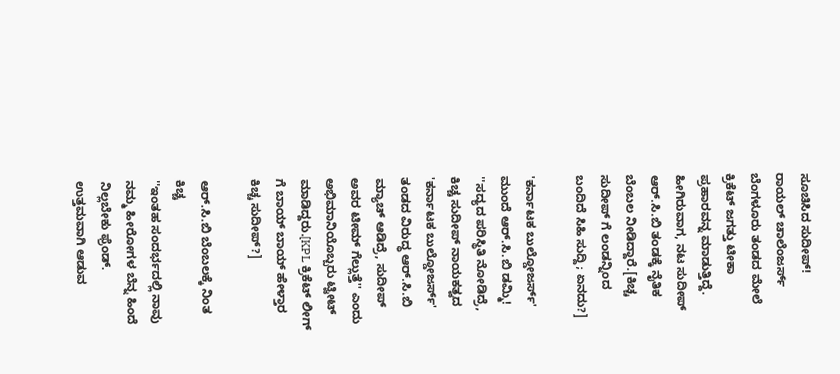ಸೂಚಿಸಿದ ಸುದೀಪ್!
ರಾಯಲ್ ಚಾಲೆಂಜರ್ಸ್ ಬೆಂಗಳೂರು ತಂಡದ ಮೇಲೆ ಕ್ರಿಕೆಟ್ ಜಗತ್ತು ಟೀಕಾ ಪ್ರಹಾರವನ್ನ ಮಾಡುತ್ತಿದ್ದೆ. ಹೀಗಿರುವಾಗ, ನಟ ಸುದೀಪ್ ಆರ್.ಸಿ.ಬಿ ತಂಡಕ್ಕೆ ನೈತಿಕ ಬೆಂಬಲ ನೀಡಿದ್ದಾರೆ.[ಕಿಚ್ಚ ಸುದೀಪ್ ಗೆ ಲಂಡನ್ನಿಂದ ಬಂದಿದೆ ಸಿಹಿ ಸುದ್ದಿ; ಏನದು?]

'ಕರ್ನಾಟಕ ಬುಲ್ಡೋಜರ್ಸ್' ಮುಂದೆ ಆರ್.ಸಿ.ಬಿ ಡಮ್ಮಿ!
''ಸದ್ಯದ ಪರಿಸ್ಥಿತಿ ನೋಡಿದ್ರೆ, ಕಿಚ್ಚ ಸುದೀಪ್ ನಾಯಕತ್ವದ 'ಕರ್ನಾಟಕ ಬುಲ್ಡೋಜರ್ಸ್' ತಂಡದ ವಿರುದ್ಧ ಆರ್.ಸಿ.ಬಿ ಮ್ಯಾಚ್ ಆಡಿದ್ರೆ, ಸುದೀಪ್ ಅವರ ಟೀಮ್ ಗೆಲ್ಲುತ್ತೆ'' ಎಂದು ಅಭಿಮಾನಿಯೊಬ್ಬರು ಟ್ವೀಟ್ ಮಾಡಿದ್ದರು.[KPL ಕ್ರಿಕೆಟ್ ಲೀಗ್ ಗೆ ಬಾಯ್ ಬಾಯ್ ಹೇಳ್ತಾರ ಕಿಚ್ಚ ಸುದೀಪ್?]

ಆರ್.ಸಿ.ಬಿ ಬೆಂಬಲಕ್ಕೆ ನಿಂತ ಕಿಚ್ಚ
''ಇಂತಹ ಸಂದರ್ಭದಲ್ಲಿ ನಾವು ನಮ್ಮ ಹೀರೋಗಳ ಬೆನ್ನ ಹಿಂದೆ ನಿಲ್ಲಬೇಕು ಫ್ರೆಂಡ್. ಉತ್ತಮವಾಗಿ ಆಡುವ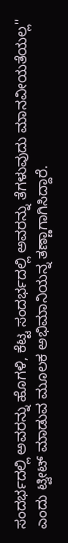ಸಂದರ್ಭದಲ್ಲಿ ಅವರನ್ನು ಹೊಗಳಿ, ಕೆಟ್ಟ ಸಂದರ್ಭದಲ್ಲಿ ಅವರನ್ನು ತೆಗಳುವುದು ಮಾನವೀಯತೆಯಲ್ಲ'' ಎಂದು ಟ್ವೀಟ್ ಮಾಡುವ ಮೂಲಕ ಅಭಿಮಾನಿಯನ್ನ ತಣ್ಣಾಗಾಗಿಸಿದ್ದಾರೆ.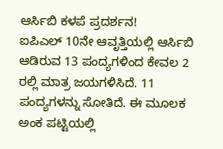ಆರ್ಸಿಬಿ ಕಳಪೆ ಪ್ರದರ್ಶನ!
ಐಪಿಎಲ್ 10ನೇ ಆವೃತ್ತಿಯಲ್ಲಿ ಆರ್ಸಿಬಿ ಆಡಿರುವ 13 ಪಂದ್ಯಗಳಿಂದ ಕೇವಲ 2 ರಲ್ಲಿ ಮಾತ್ರ ಜಯಗಳಿಸಿದೆ. 11 ಪಂದ್ಯಗಳನ್ನು ಸೋತಿದೆ. ಈ ಮೂಲಕ ಅಂಕ ಪಟ್ಟಿಯಲ್ಲಿ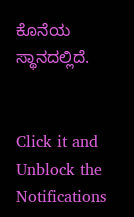ಕೊನೆಯ ಸ್ಥಾನದಲ್ಲಿದೆ.


Click it and Unblock the Notifications